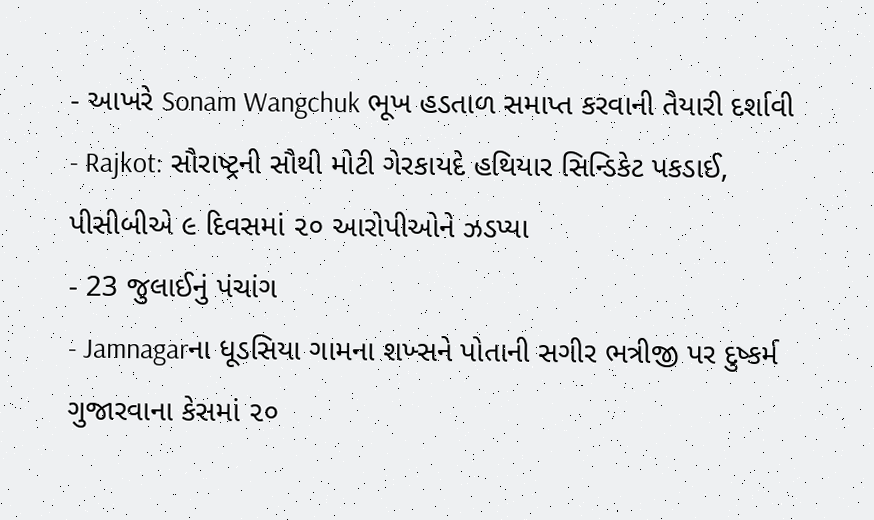- આખરે Sonam Wangchuk ભૂખ હડતાળ સમાપ્ત કરવાની તૈયારી દર્શાવી
- Rajkot: સૌરાષ્ટ્રની સૌથી મોટી ગેરકાયદે હથિયાર સિન્ડિકેટ પકડાઈ, પીસીબીએ ૯ દિવસમાં ૨૦ આરોપીઓને ઝડપ્યા
- 23 જુલાઈનું પંચાંગ
- Jamnagarના ધૂડસિયા ગામના શખ્સને પોતાની સગીર ભત્રીજી પર દુષ્કર્મ ગુજારવાના કેસમાં ૨૦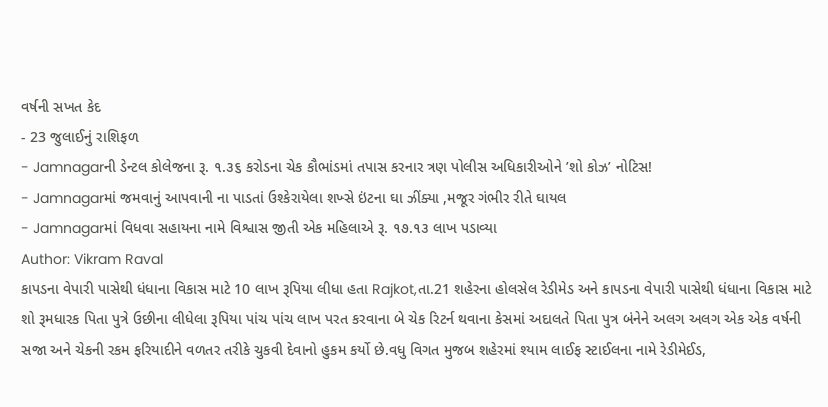વર્ષની સખત કેદ
- 23 જુલાઈનું રાશિફળ
- Jamnagarની ડેન્ટલ કોલેજના રૂ. ૧.૩૬ કરોડના ચેક કૌભાંડમાં તપાસ કરનાર ત્રણ પોલીસ અધિકારીઓને ’શો કોઝ’ નોટિસ!
- Jamnagarમાં જમવાનું આપવાની ના પાડતાં ઉશ્કેરાયેલા શખ્સે ઇંટના ઘા ઝીંક્યા ,મજૂર ગંભીર રીતે ઘાયલ
- Jamnagarમાં વિધવા સહાયના નામે વિશ્વાસ જીતી એક મહિલાએ રૂ. ૧૭.૧૩ લાખ પડાવ્યા
Author: Vikram Raval
કાપડના વેપારી પાસેથી ધંધાના વિકાસ માટે 10 લાખ રૂપિયા લીધા હતા Rajkot,તા.21 શહેરના હોલસેલ રેડીમેડ અને કાપડના વેપારી પાસેથી ધંધાના વિકાસ માટે શો રૂમધારક પિતા પુત્રે ઉછીના લીધેલા રૂપિયા પાંચ પાંચ લાખ પરત કરવાના બે ચેક રિટર્ન થવાના કેસમાં અદાલતે પિતા પુત્ર બંનેને અલગ અલગ એક એક વર્ષની સજા અને ચેકની રકમ ફરિયાદીને વળતર તરીકે ચુકવી દેવાનો હુકમ કર્યો છે.વધુ વિગત મુજબ શહેરમાં શ્યામ લાઈફ સ્ટાઈલના નામે રેડીમેઈડ,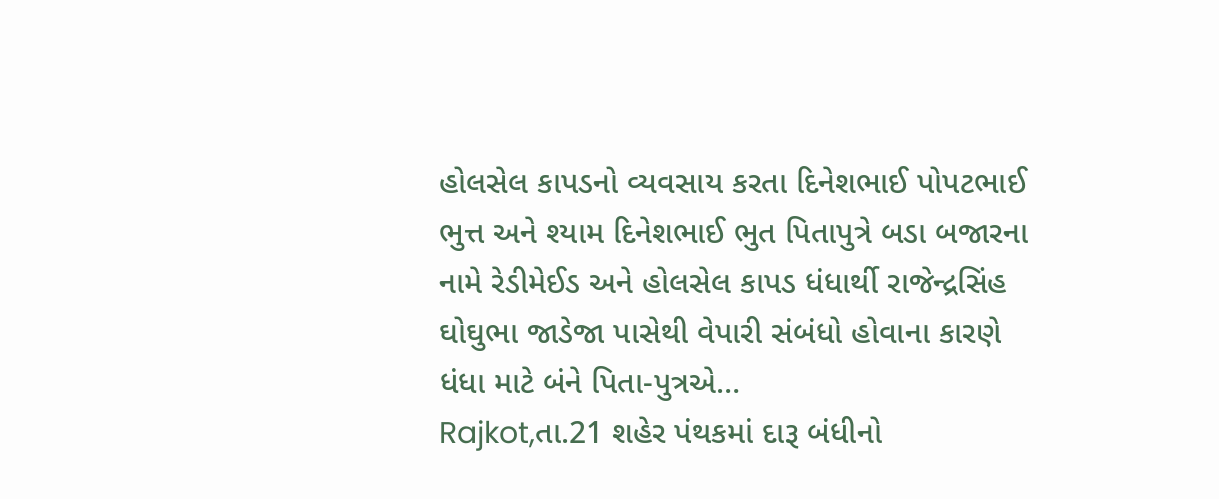હોલસેલ કાપડનો વ્યવસાય કરતા દિનેશભાઈ પોપટભાઈ ભુત્ત અને શ્યામ દિનેશભાઈ ભુત પિતાપુત્રે બડા બજારના નામે રેડીમેઈડ અને હોલસેલ કાપડ ધંધાર્થી રાજેન્દ્રસિંહ ઘોઘુભા જાડેજા પાસેથી વેપારી સંબંધો હોવાના કારણે ધંધા માટે બંને પિતા-પુત્રએ…
Rajkot,તા.21 શહેર પંથકમાં દારૂ બંધીનો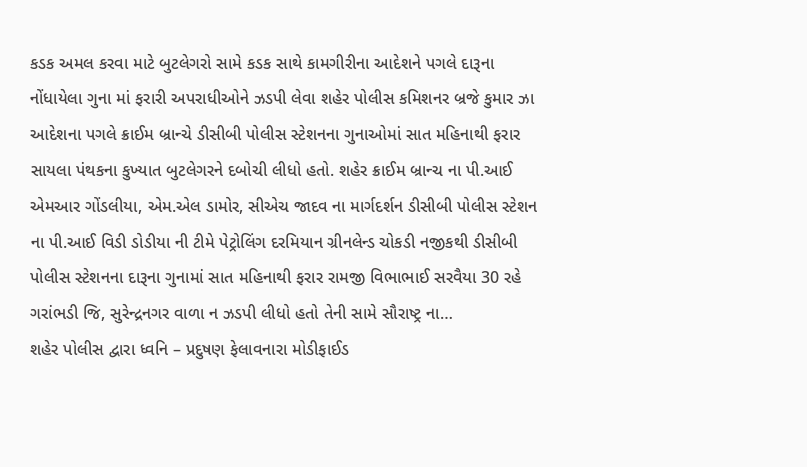કડક અમલ કરવા માટે બુટલેગરો સામે કડક સાથે કામગીરીના આદેશને પગલે દારૂના નોંધાયેલા ગુના માં ફરારી અપરાધીઓને ઝડપી લેવા શહેર પોલીસ કમિશનર બ્રજે કુમાર ઝા આદેશના પગલે ક્રાઈમ બ્રાન્ચે ડીસીબી પોલીસ સ્ટેશનના ગુનાઓમાં સાત મહિનાથી ફરાર સાયલા પંથકના કુખ્યાત બુટલેગરને દબોચી લીધો હતો. શહેર ક્રાઈમ બ્રાન્ચ ના પી.આઈ એમઆર ગોંડલીયા, એમ.એલ ડામોર, સીએચ જાદવ ના માર્ગદર્શન ડીસીબી પોલીસ સ્ટેશન ના પી.આઈ વિડી ડોડીયા ની ટીમે પેટ્રોલિંગ દરમિયાન ગ્રીનલેન્ડ ચોકડી નજીકથી ડીસીબી પોલીસ સ્ટેશનના દારૂના ગુનામાં સાત મહિનાથી ફરાર રામજી વિભાભાઈ સરવૈયા 30 રહે ગરાંભડી જિ, સુરેન્દ્રનગર વાળા ન ઝડપી લીધો હતો તેની સામે સૌરાષ્ટ્ર ના…
શહેર પોલીસ દ્વારા ધ્વનિ – પ્રદુષણ ફેલાવનારા મોડીફાઈડ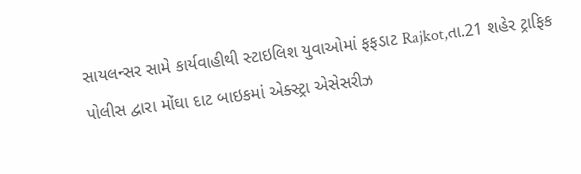સાયલન્સર સામે કાર્યવાહીથી સ્ટાઇલિશ યુવાઓમાં ફફડાટ Rajkot,તા.21 શહેર ટ્રાફિક પોલીસ દ્વારા મોંઘા દાટ બાઇકમાં એક્સ્ટ્રા એસેસરીઝ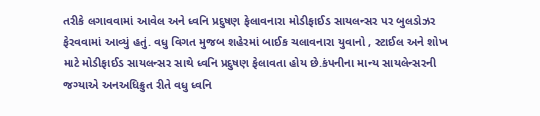તરીકે લગાવવામાં આવેલ અને ધ્વનિ પ્રદુષણ ફેલાવનારા મોડીફાઈડ સાયલન્સર પર બુલડોઝર ફેરવવામાં આવ્યું હતું. વધુ વિગત મુજબ શહેરમાં બાઈક ચલાવનારા યુવાનો , સ્ટાઈલ અને શોખ માટે મોડીફાઈડ સાયલન્સર સાથે ધ્વનિ પ્રદુષણ ફેલાવતા હોય છે.કંપનીના માન્ય સાયલેન્સરની જગ્યાએ અનઅધિક્રુત રીતે વધુ ધ્વનિ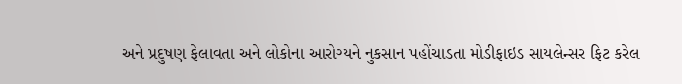અને પ્રદુષણ ફેલાવતા અને લોકોના આરોગ્યને નુકસાન પહોંચાડતા મોડીફાઇડ સાયલેન્સર ફિટ કરેલ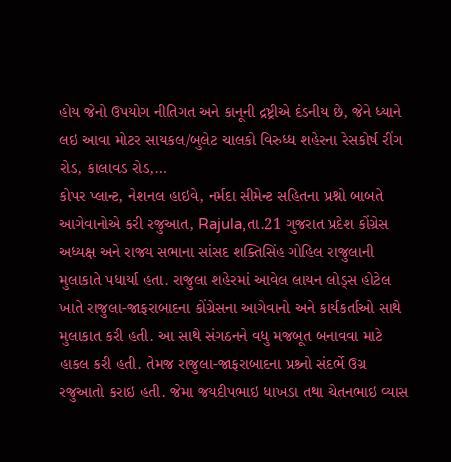હોય જેનો ઉપયોગ નીતિગત અને કાનૂની દ્રષ્ટ્રીએ દંડનીય છે, જેને ધ્યાને લઇ આવા મોટર સાયકલ/બુલેટ ચાલકો વિરુધ્ધ શહેરના રેસકોર્ષ રીંગ રોડ, કાલાવડ રોડ,…
કોપર પ્લાન્ટ, નેશનલ હાઇવે, નર્મદા સીમેન્ટ સહિતના પ્રશ્નો બાબતે આગેવાનોએ કરી રજુઆત, Rajula,તા.21 ગુજરાત પ્રદેશ કોંગ્રેસ અધ્યક્ષ અને રાજ્ય સભાના સાંસદ શક્તિસિંહ ગોહિલ રાજુલાની મુલાકાતે પધાર્યા હતા. રાજુલા શહેરમાં આવેલ લાયન લોડ્સ હોટેલ ખાતે રાજુલા-જાફરાબાદના કોંગ્રેસના આગેવાનો અને કાર્યકર્તાઓ સાથે મુલાકાત કરી હતી. આ સાથે સંગઠનને વધુ મજબૂત બનાવવા માટે હાકલ કરી હતી. તેમજ રાજુલા-જાફરાબાદના પ્રશ્ર્નો સંદર્ભે ઉગ્ર રજુઆતો કરાઇ હતી. જેમા જયદીપભાઇ ધાખડા તથા ચેતનભાઇ વ્યાસ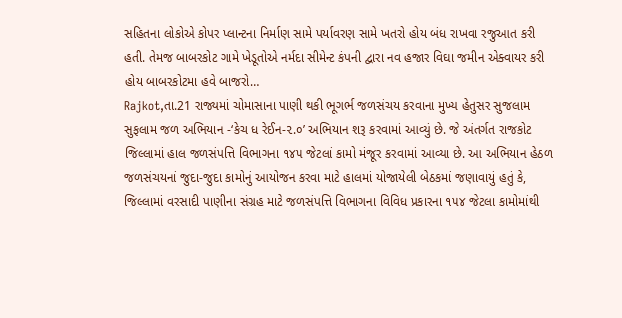સહિતના લોકોએ કોપર પ્લાન્ટના નિર્માણ સામે પર્યાવરણ સામે ખતરો હોય બંધ રાખવા રજુઆત કરી હતી. તેમજ બાબરકોટ ગામે ખેડૂતોએ નર્મદા સીમેન્ટ કંપની દ્વારા નવ હજાર વિઘા જમીન એક્વાયર કરી હોય બાબરકોટમા હવે બાજરો…
Rajkot,તા.21 રાજ્યમાં ચોમાસાના પાણી થકી ભૂગર્ભ જળસંચય કરવાના મુખ્ય હેતુસર સુજલામ સુફલામ જળ અભિયાન -‘કેચ ધ રેઈન-૨.૦’ અભિયાન શરૂ કરવામાં આવ્યું છે. જે અંતર્ગત રાજકોટ જિલ્લામાં હાલ જળસંપત્તિ વિભાગના ૧૪૫ જેટલાં કામો મંજૂર કરવામાં આવ્યા છે. આ અભિયાન હેઠળ જળસંચયનાં જુદા-જુદા કામોનું આયોજન કરવા માટે હાલમાં યોજાયેલી બેઠકમાં જણાવાયું હતું કે, જિલ્લામાં વરસાદી પાણીના સંગ્રહ માટે જળસંપત્તિ વિભાગના વિવિધ પ્રકારના ૧૫૪ જેટલા કામોમાંથી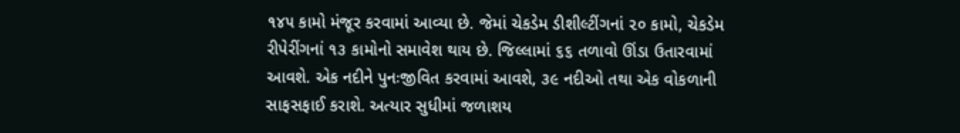૧૪૫ કામો મંજૂર કરવામાં આવ્યા છે. જેમાં ચેકડેમ ડીશીલ્ટીંગનાં ૨૦ કામો, ચેકડેમ રીપેરીંગનાં ૧૩ કામોનો સમાવેશ થાય છે. જિલ્લામાં ૬૬ તળાવો ઊંડા ઉતારવામાં આવશે. એક નદીને પુનઃજીવિત કરવામાં આવશે, ૩૯ નદીઓ તથા એક વોકળાની સાફસફાઈ કરાશે. અત્યાર સુધીમાં જળાશય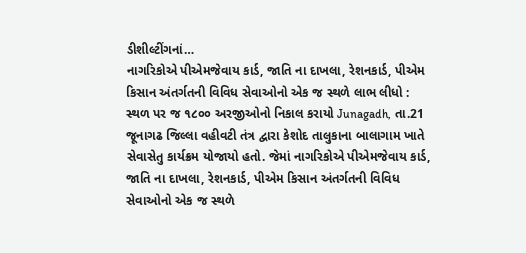ડીશીલ્ટીંગનાં…
નાગરિકોએ પીએમજેવાય કાર્ડ, જાતિ ના દાખલા, રેશનકાર્ડ, પીએમ કિસાન અંતર્ગતની વિવિધ સેવાઓનો એક જ સ્થળે લાભ લીધો : સ્થળ પર જ ૧૮૦૦ અરજીઓનો નિકાલ કરાયો Junagadh, તા.21 જૂનાગઢ જિલ્લા વહીવટી તંત્ર દ્વારા કેશોદ તાલુકાના બાલાગામ ખાતે સેવાસેતુ કાર્યક્રમ યોજાયો હતો. જેમાં નાગરિકોએ પીએમજેવાય કાર્ડ, જાતિ ના દાખલા, રેશનકાર્ડ, પીએમ કિસાન અંતર્ગતની વિવિધ સેવાઓનો એક જ સ્થળે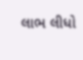લાભ લીધો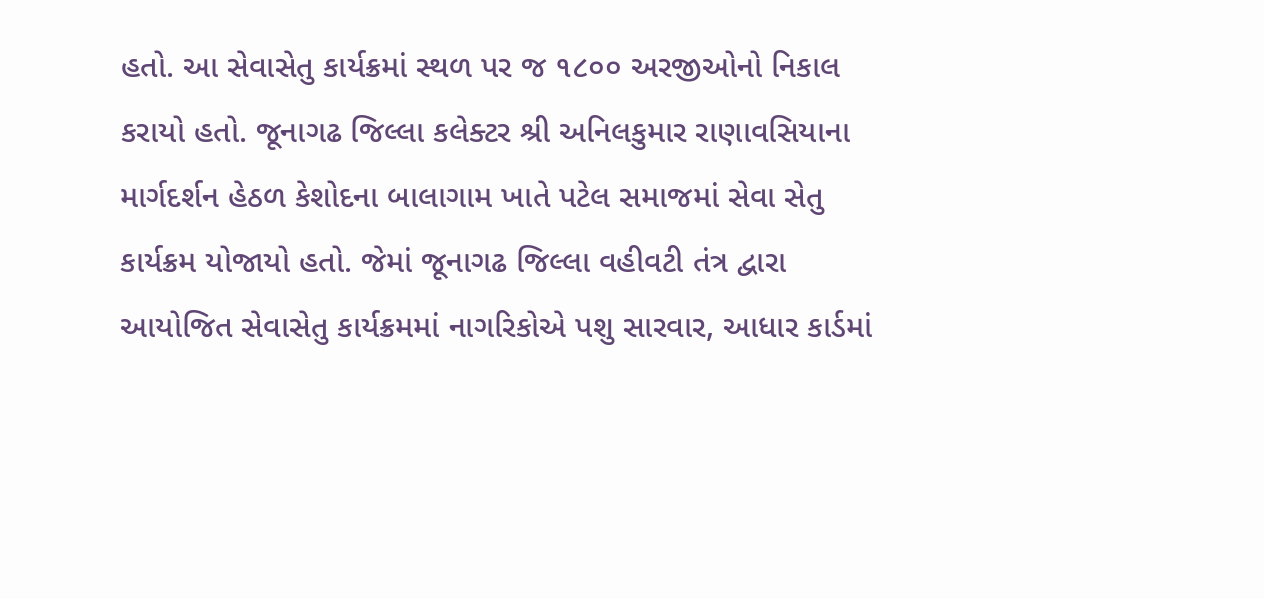હતો. આ સેવાસેતુ કાર્યક્રમાં સ્થળ પર જ ૧૮૦૦ અરજીઓનો નિકાલ કરાયો હતો. જૂનાગઢ જિલ્લા કલેક્ટર શ્રી અનિલકુમાર રાણાવસિયાના માર્ગદર્શન હેઠળ કેશોદના બાલાગામ ખાતે પટેલ સમાજમાં સેવા સેતુ કાર્યક્રમ યોજાયો હતો. જેમાં જૂનાગઢ જિલ્લા વહીવટી તંત્ર દ્વારા આયોજિત સેવાસેતુ કાર્યક્રમમાં નાગરિકોએ પશુ સારવાર, આધાર કાર્ડમાં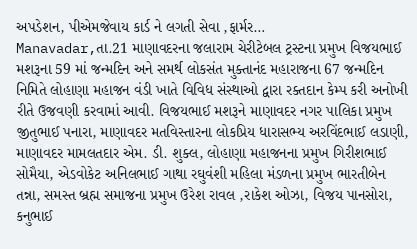અપડેશન, પીએમજેવાય કાર્ડ ને લગતી સેવા ,ફાર્મર…
Manavadar,તા.21 માણાવદરના જલારામ ચેરીટેબલ ટ્રસ્ટના પ્રમુખ વિજયભાઈ મશરૂના 59 માં જન્મદિન અને સમર્થ લોકસંત મુક્તાનંદ મહારાજના 67 જન્મદિન નિમિતે લોહાણા મહાજન વંડી ખાતે વિવિધ સંસ્થાઓ દ્વારા રક્તદાન કેમ્પ કરી અનોખી રીતે ઉજવણી કરવામાં આવી. વિજયભાઈ મશરૂને માણાવદર નગર પાલિકા પ્રમુખ જીતુભાઈ પનારા, માણાવદર મતવિસ્તારના લોકપ્રિય ધારાસભ્ય અરવિંદભાઈ લડાણી, માણાવદર મામલતદાર એમ. ડી. શુક્લ, લોહાણા મહાજનના પ્રમુખ ગિરીશભાઈ સોમૈયા, એડવોકેટ અનિલભાઈ ગાથા રઘુવંશી મહિલા મંડળના પ્રમુખ ભારતીબેન તન્ના, સમસ્ત બ્રહ્મ સમાજના પ્રમુખ ઉરેશ રાવલ ,રાકેશ ઓઝા, વિજય પાનસોરા, કનુભાઈ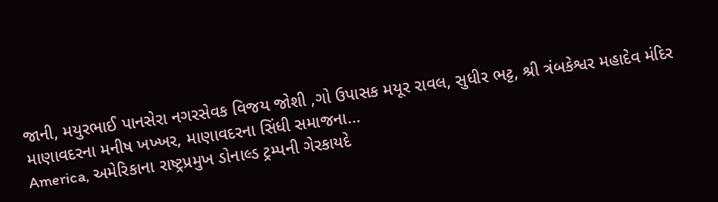જાની, મયુરભાઈ પાનસેરા નગરસેવક વિજય જોશી ,ગો ઉપાસક મયૂર રાવલ, સુધીર ભટ્ટ, શ્રી ત્રંબકેશ્વર મહાદેવ મંદિર માણાવદરના મનીષ ખખ્ખર, માણાવદરના સિંધી સમાજના…
America, અમેરિકાના રાષ્ટ્રપ્રમુખ ડોનાલ્ડ ટ્રમ્પની ગેરકાયદે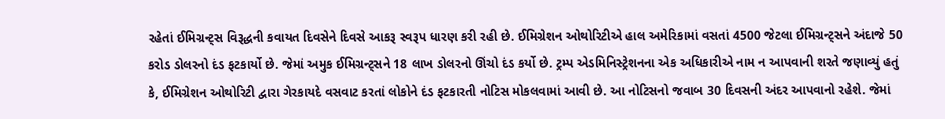રહેતાં ઈમિગ્રન્ટ્સ વિરૂદ્ધની કવાયત દિવસેને દિવસે આકરૂ સ્વરૂપ ધારણ કરી રહી છે. ઈમિગ્રેશન ઓથોરિટીએ હાલ અમેરિકામાં વસતાં 4500 જેટલા ઈમિગ્રન્ટ્સને અંદાજે 50 કરોડ ડોલરનો દંડ ફટકાર્યો છે. જેમાં અમુક ઈમિગ્રન્ટ્સને 18 લાખ ડોલરનો ઊંચો દંડ કર્યો છે. ટ્રમ્પ એડમિનિસ્ટ્રેશનના એક અધિકારીએ નામ ન આપવાની શરતે જણાવ્યું હતું કે, ઈમિગ્રેશન ઓથોરિટી દ્વારા ગેરકાયદે વસવાટ કરતાં લોકોને દંડ ફટકારતી નોટિસ મોકલવામાં આવી છે. આ નોટિસનો જવાબ 30 દિવસની અંદર આપવાનો રહેશે. જેમાં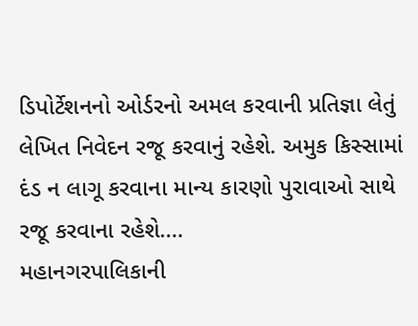ડિપોર્ટેશનનો ઓર્ડરનો અમલ કરવાની પ્રતિજ્ઞા લેતું લેખિત નિવેદન રજૂ કરવાનું રહેશે. અમુક કિસ્સામાં દંડ ન લાગૂ કરવાના માન્ય કારણો પુરાવાઓ સાથે રજૂ કરવાના રહેશે.…
મહાનગરપાલિકાની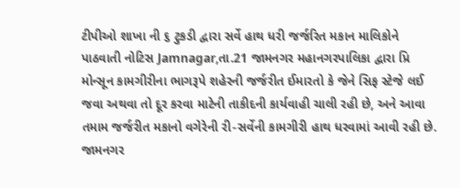ટીપીઓ શાખા ની ૬ ટુકડી દ્વારા સર્વે હાથ ધરી જર્જરિત મકાન માલિકોને પાઠવાતી નોટિસ Jamnagar,તા.21 જામનગર મહાનગરપાલિકા દ્વારા પ્રિ મોન્સૂન કામગીરીના ભાગરૂપે શહેરની જર્જરીત ઈમારતો કે જેને સિફ સ્ટેજે લઈ જવા અથવા તો દૂર કરવા માટેની તાકીદની કાર્યવાહી ચાલી રહી છે, અને આવા તમામ જર્જરીત મકાનો વગેરેની રી-સર્વેની કામગીરી હાથ ધરવામાં આવી રહી છે. જામનગર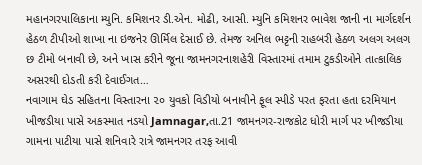મહાનગરપાલિકાના મ્યુનિ. કમિશનર ડી.એન. મોઢી, આસી. મ્યુનિ કમિશનર ભાવેશ જાની ના માર્ગદર્શન હેઠળ ટીપીઓ શાખા ના ઇજનેર ઊર્મિલ દેસાઈ છે. તેમજ અનિલ ભટ્ટની રાહબરી હેઠળ અલગ અલગ છ ટીમો બનાવી છે, અને ખાસ કરીને જૂના જામનગરનાશહેરી વિસ્તારમાં તમામ ટુકડીઓને તાત્કાલિક અસરથી દોડતી કરી દેવાઈગત…
નવાગામ ઘેડ સહિતના વિસ્તારના ૨૦ યુવકો વિડીયો બનાવીને ફૂલ સ્પીડે પરત ફરતા હતા દરમિયાન ખીજડીયા પાસે અકસ્માત નડયો Jamnagar,તા.21 જામનગર-રાજકોટ ધોરી માર્ગ પર ખીજડીયા ગામના પાટીયા પાસે શનિવારે રાત્રે જામનગર તરફ આવી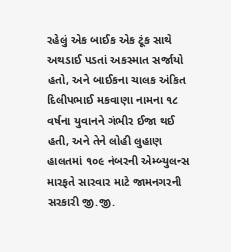રહેલું એક બાઈક એક ટૂંક સાથે અથડાઈ પડતાં અકસ્માત સર્જાયો હતો, અને બાઈકના ચાલક અંકિત દિલીપભાઈ મકવાણા નામના ૧૮ વર્ષના યુવાનને ગંભીર ઈજા થઈ હતી, અને તેને લોહી લુહાણ હાલતમાં ૧૦૯ નંબરની એમ્બ્યુલન્સ મારફતે સારવાર માટે જામનગરની સરકારી જી.જી.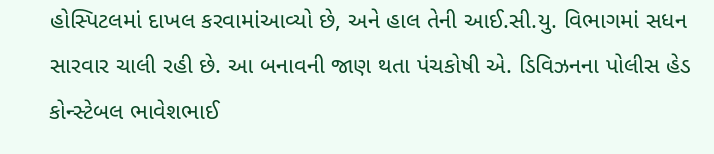હોસ્પિટલમાં દાખલ કરવામાંઆવ્યો છે, અને હાલ તેની આઈ.સી.યુ. વિભાગમાં સધન સારવાર ચાલી રહી છે. આ બનાવની જાણ થતા પંચકોષી એ. ડિવિઝનના પોલીસ હેડ કોન્સ્ટેબલ ભાવેશભાઈ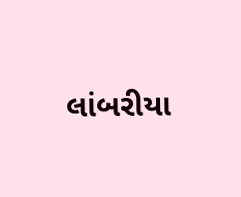લાંબરીયા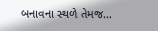બનાવના સ્થળે તેમજ…